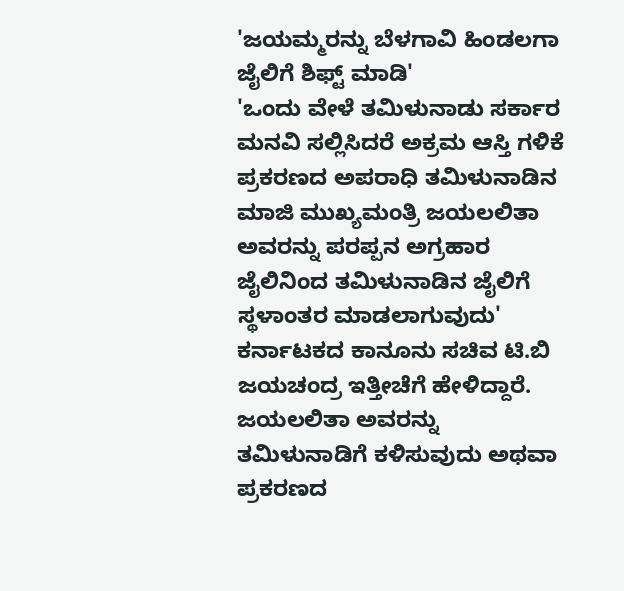'ಜಯಮ್ಮರನ್ನು ಬೆಳಗಾವಿ ಹಿಂಡಲಗಾ ಜೈಲಿಗೆ ಶಿಫ್ಟ್ ಮಾಡಿ'
'ಒಂದು ವೇಳೆ ತಮಿಳುನಾಡು ಸರ್ಕಾರ ಮನವಿ ಸಲ್ಲಿಸಿದರೆ ಅಕ್ರಮ ಆಸ್ತಿ ಗಳಿಕೆ ಪ್ರಕರಣದ ಅಪರಾಧಿ ತಮಿಳುನಾಡಿನ ಮಾಜಿ ಮುಖ್ಯಮಂತ್ರಿ ಜಯಲಲಿತಾ ಅವರನ್ನು ಪರಪ್ಪನ ಅಗ್ರಹಾರ ಜೈಲಿನಿಂದ ತಮಿಳುನಾಡಿನ ಜೈಲಿಗೆ ಸ್ಥಳಾಂತರ ಮಾಡಲಾಗುವುದು' ಕರ್ನಾಟಕದ ಕಾನೂನು ಸಚಿವ ಟಿ.ಬಿ ಜಯಚಂದ್ರ ಇತ್ತೀಚೆಗೆ ಹೇಳಿದ್ದಾರೆ.
ಜಯಲಲಿತಾ ಅವರನ್ನು ತಮಿಳುನಾಡಿಗೆ ಕಳಿಸುವುದು ಅಥವಾ ಪ್ರಕರಣದ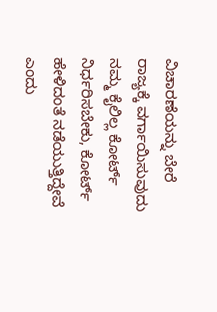ವಿಚಾರಣೆಯನ್ನು ಬೇರೆ ರಾಜ್ಯಕ್ಕೆ ವರ್ಗಾಯಿಸುವುದು ನಮ್ಮ ಕೈಲಿಲ್ಲ ಕೋರ್ಟ್ ನಿರ್ಧರಿಸಬೇಕು, ಕೋರ್ಟ್ ಹೇಳಿದಂತೆ ನಡೆಯುತ್ತಿದ್ದೇವೆ ಎಂದು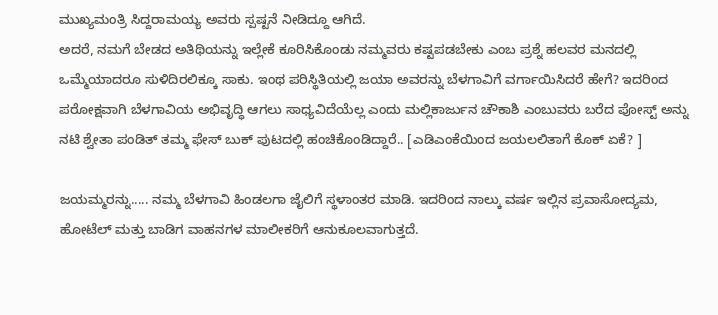ಮುಖ್ಯಮಂತ್ರಿ ಸಿದ್ದರಾಮಯ್ಯ ಅವರು ಸ್ಪಷ್ಟನೆ ನೀಡಿದ್ದೂ ಆಗಿದೆ.
ಅದರೆ, ನಮಗೆ ಬೇಡದ ಅತಿಥಿಯನ್ನು ಇಲ್ಲೇಕೆ ಕೂರಿಸಿಕೊಂಡು ನಮ್ಮವರು ಕಷ್ಟಪಡಬೇಕು ಎಂಬ ಪ್ರಶ್ನೆ ಹಲವರ ಮನದಲ್ಲಿ ಒಮ್ಮೆಯಾದರೂ ಸುಳಿದಿರಲಿಕ್ಕೂ ಸಾಕು. ಇಂಥ ಪರಿಸ್ಥಿತಿಯಲ್ಲಿ ಜಯಾ ಅವರನ್ನು ಬೆಳಗಾವಿಗೆ ವರ್ಗಾಯಿಸಿದರೆ ಹೇಗೆ? ಇದರಿಂದ ಪರೋಕ್ಷವಾಗಿ ಬೆಳಗಾವಿಯ ಅಭಿವೃದ್ಧಿ ಆಗಲು ಸಾಧ್ಯವಿದೆಯೆಲ್ಲ ಎಂದು ಮಲ್ಲಿಕಾರ್ಜುನ ಚೌಕಾಶಿ ಎಂಬುವರು ಬರೆದ ಪೋಸ್ಟ್ ಅನ್ನು ನಟಿ ಶ್ವೇತಾ ಪಂಡಿತ್ ತಮ್ಮ ಫೇಸ್ ಬುಕ್ ಪುಟದಲ್ಲಿ ಹಂಚಿಕೊಂಡಿದ್ದಾರೆ.. [ಎಡಿಎಂಕೆಯಿಂದ ಜಯಲಲಿತಾಗೆ ಕೊಕ್ ಏಕೆ? ]

ಜಯಮ್ಮರನ್ನು..... ನಮ್ಮ ಬೆಳಗಾವಿ ಹಿಂಡಲಗಾ ಜೈಲಿಗೆ ಸ್ಥಳಾಂತರ ಮಾಡಿ. ಇದರಿಂದ ನಾಲ್ಕು ವರ್ಷ ಇಲ್ಲಿನ ಪ್ರವಾಸೋದ್ಯಮ, ಹೋಟೆಲ್ ಮತ್ತು ಬಾಡಿಗ ವಾಹನಗಳ ಮಾಲೀಕರಿಗೆ ಆನುಕೂಲವಾಗುತ್ತದೆ.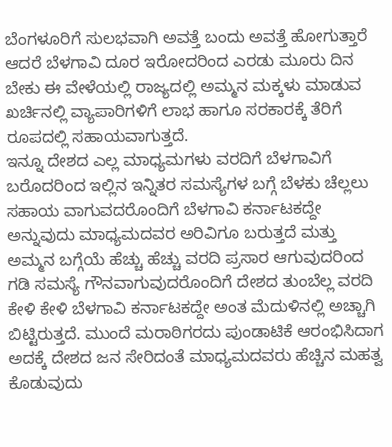ಬೆಂಗಳೂರಿಗೆ ಸುಲಭವಾಗಿ ಅವತ್ತೆ ಬಂದು ಅವತ್ತೆ ಹೋಗುತ್ತಾರೆ ಆದರೆ ಬೆಳಗಾವಿ ದೂರ ಇರೋದರಿಂದ ಎರಡು ಮೂರು ದಿನ ಬೇಕು ಈ ವೇಳೆಯಲ್ಲಿ ರಾಜ್ಯದಲ್ಲಿ ಅಮ್ಮನ ಮಕ್ಕಳು ಮಾಡುವ ಖರ್ಚಿನಲ್ಲಿ ವ್ಯಾಪಾರಿಗಳಿಗೆ ಲಾಭ ಹಾಗೂ ಸರಕಾರಕ್ಕೆ ತೆರಿಗೆ ರೂಪದಲ್ಲಿ ಸಹಾಯವಾಗುತ್ತದೆ.
ಇನ್ನೂ ದೇಶದ ಎಲ್ಲ ಮಾಧ್ಯಮಗಳು ವರದಿಗೆ ಬೆಳಗಾವಿಗೆ ಬರೊದರಿಂದ ಇಲ್ಲಿನ ಇನ್ನಿತರ ಸಮಸ್ಯೆಗಳ ಬಗ್ಗೆ ಬೆಳಕು ಚೆಲ್ಲಲು ಸಹಾಯ ವಾಗುವದರೊಂದಿಗೆ ಬೆಳಗಾವಿ ಕರ್ನಾಟಕದ್ದೇ ಅನ್ನುವುದು ಮಾಧ್ಯಮದವರ ಅರಿವಿಗೂ ಬರುತ್ತದೆ ಮತ್ತು ಅಮ್ಮನ ಬಗ್ಗೆಯೆ ಹೆಚ್ಚು ಹೆಚ್ಚು ವರದಿ ಪ್ರಸಾರ ಆಗುವುದರಿಂದ ಗಡಿ ಸಮಸ್ಯೆ ಗೌನವಾಗುವುದರೊಂದಿಗೆ ದೇಶದ ತುಂಬೆಲ್ಲ ವರದಿ ಕೇಳಿ ಕೇಳಿ ಬೆಳಗಾವಿ ಕರ್ನಾಟಕದ್ದೇ ಅಂತ ಮೆದುಳಿನಲ್ಲಿ ಅಚ್ಚಾಗಿ ಬಿಟ್ಟಿರುತ್ತದೆ. ಮುಂದೆ ಮರಾಠಿಗರದು ಪುಂಡಾಟಿಕೆ ಆರಂಭಿಸಿದಾಗ ಅದಕ್ಕೆ ದೇಶದ ಜನ ಸೇರಿದಂತೆ ಮಾಧ್ಯಮದವರು ಹೆಚ್ಚಿನ ಮಹತ್ವ ಕೊಡುವುದು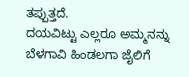ತಪ್ಪುತ್ತದೆ.
ದಯವಿಟ್ಟು ಎಲ್ಲರೂ ಅಮ್ಮನನ್ನು ಬೆಳಗಾವಿ ಹಿಂಡಲಗಾ ಜೈಲಿಗೆ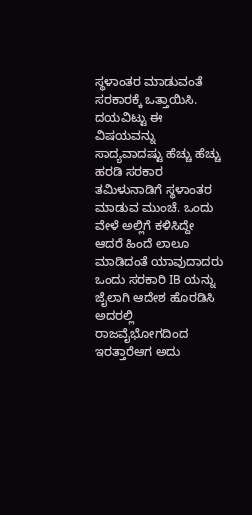ಸ್ಥಳಾಂತರ ಮಾಡುವಂತೆ ಸರಕಾರಕ್ಕೆ ಒತ್ತಾಯಿಸಿ.
ದಯವಿಟ್ಟು ಈ ವಿಷಯವನ್ನು ಸಾದ್ಯವಾದಷ್ಟು ಹೆಚ್ಚು ಹೆಚ್ಚು ಹರಡಿ ಸರಕಾರ ತಮಿಳುನಾಡಿಗೆ ಸ್ಥಳಾಂತರ ಮಾಡುವ ಮುಂಚೆ. ಒಂದು ವೇಳೆ ಅಲ್ಲಿಗೆ ಕಳಿಸಿದ್ದೇ ಆದರೆ ಹಿಂದೆ ಲಾಲೂ ಮಾಡಿದಂತೆ ಯಾವುದಾದರು ಒಂದು ಸರಕಾರಿ IB ಯನ್ನು ಜೈಲಾಗಿ ಆದೇಶ ಹೊರಡಿಸಿ ಅದರಲ್ಲಿ ರಾಜವೈಭೋಗದಿಂದ ಇರತ್ತಾರೆಆಗ ಅದು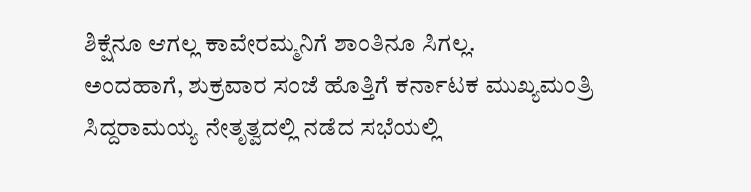ಶಿಕ್ಷೆನೂ ಆಗಲ್ಲ ಕಾವೇರಮ್ಮನಿಗೆ ಶಾಂತಿನೂ ಸಿಗಲ್ಲ.
ಅಂದಹಾಗೆ, ಶುಕ್ರವಾರ ಸಂಜೆ ಹೊತ್ತಿಗೆ ಕರ್ನಾಟಕ ಮುಖ್ಯಮಂತ್ರಿ ಸಿದ್ದರಾಮಯ್ಯ ನೇತೃತ್ವದಲ್ಲಿ ನಡೆದ ಸಭೆಯಲ್ಲಿ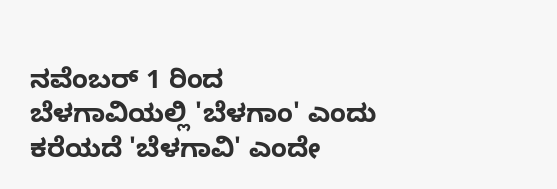ನವೆಂಬರ್ 1 ರಿಂದ ಬೆಳಗಾವಿಯಲ್ಲಿ 'ಬೆಳಗಾಂ' ಎಂದು ಕರೆಯದೆ 'ಬೆಳಗಾವಿ' ಎಂದೇ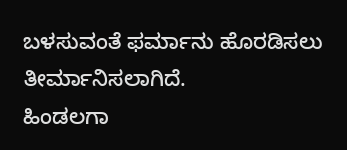ಬಳಸುವಂತೆ ಫರ್ಮಾನು ಹೊರಡಿಸಲು ತೀರ್ಮಾನಿಸಲಾಗಿದೆ.
ಹಿಂಡಲಗಾ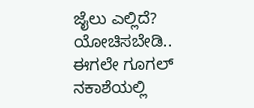ಜೈಲು ಎಲ್ಲಿದೆ? ಯೋಚಿಸಬೇಡಿ.. ಈಗಲೇ ಗೂಗಲ್ ನಕಾಶೆಯಲ್ಲಿ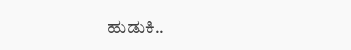ಹುಡುಕಿ..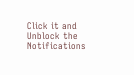Click it and Unblock the Notifications